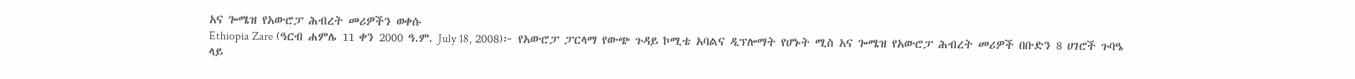አና ጐሜዝ የአውሮፓ ሕብረት መሪዎችን ወቀሱ
Ethiopia Zare (ዓርብ ሐምሌ 11 ቀን 2000 ዓ.ም. July 18, 2008)፦ የአውሮፓ ፓርላማ የውጭ ጉዳይ ኮሚቴ አባልና ዲፕሎማት የሆኑት ሚስ አና ጐሜዝ የአውሮፓ ሕብረት መሪዎች በቡድን 8 ሀገሮች ጉባዔ ላይ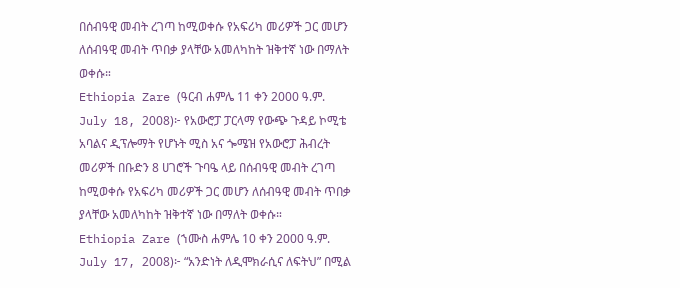በሰብዓዊ መብት ረገጣ ከሚወቀሱ የአፍሪካ መሪዎች ጋር መሆን ለሰብዓዊ መብት ጥበቃ ያላቸው አመለካከት ዝቅተኛ ነው በማለት ወቀሱ።
Ethiopia Zare (ዓርብ ሐምሌ 11 ቀን 2000 ዓ.ም. July 18, 2008)፦ የአውሮፓ ፓርላማ የውጭ ጉዳይ ኮሚቴ አባልና ዲፕሎማት የሆኑት ሚስ አና ጐሜዝ የአውሮፓ ሕብረት መሪዎች በቡድን 8 ሀገሮች ጉባዔ ላይ በሰብዓዊ መብት ረገጣ ከሚወቀሱ የአፍሪካ መሪዎች ጋር መሆን ለሰብዓዊ መብት ጥበቃ ያላቸው አመለካከት ዝቅተኛ ነው በማለት ወቀሱ።
Ethiopia Zare (ኀሙስ ሐምሌ 10 ቀን 2000 ዓ.ም. July 17, 2008)፦ “አንድነት ለዲሞክራሲና ለፍትህ” በሚል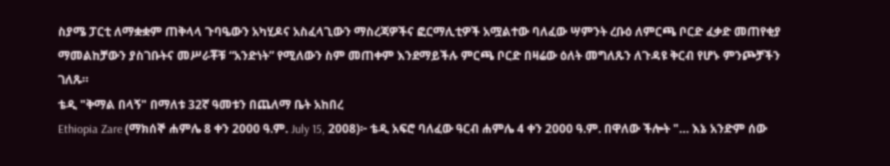ስያሜ ፓርቲ ለማቋቋም ጠቅላላ ጉባዔውን አካሂዶና አስፈላጊውን ማስረጃዎችና ፎርማሊቲዎች አሟልተው ባለፈው ሣምንት ረቡዕ ለምርጫ ቦርድ ፈቃድ መጠየቂያ ማመልከቻውን ያስገቡትና መሥራቾቹ “አንድነት” የሚለውን ስም መጠቀም እንደማይችሉ ምርጫ ቦርድ በዛሬው ዕለት መግለጹን ለጉዳዩ ቅርብ የሆኑ ምንጮቻችን ገለጹ።
ቴዲ "ቅማል በላኝ" በማለቱ 32ኛ ዓመቱን በጨለማ ቤት አከበረ
Ethiopia Zare (ማክሰኞ ሐምሌ 8 ቀን 2000 ዓ.ም. July 15, 2008)፦ ቴዲ አፍሮ ባለፈው ዓርብ ሐምሌ 4 ቀን 2000 ዓ.ም. በዋለው ችሎት "… እኔ አንድም ሰው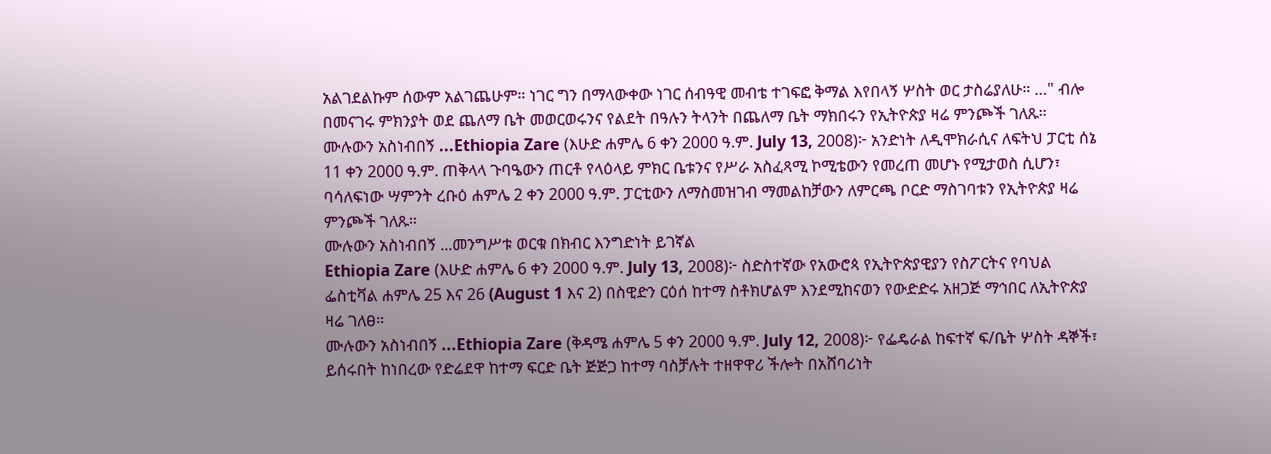አልገደልኩም ሰውም አልገጨሁም። ነገር ግን በማላውቀው ነገር ሰብዓዊ መብቴ ተገፍፎ ቅማል እየበላኝ ሦስት ወር ታስሬያለሁ። …" ብሎ በመናገሩ ምክንያት ወደ ጨለማ ቤት መወርወሩንና የልደት በዓሉን ትላንት በጨለማ ቤት ማክበሩን የኢትዮጵያ ዛሬ ምንጮች ገለጹ።
ሙሉውን አስነብበኝ ...Ethiopia Zare (እሁድ ሐምሌ 6 ቀን 2000 ዓ.ም. July 13, 2008)፦ አንድነት ለዲሞክራሲና ለፍትህ ፓርቲ ሰኔ 11 ቀን 2000 ዓ.ም. ጠቅላላ ጉባዔውን ጠርቶ የላዕላይ ምክር ቤቱንና የሥራ አስፈጻሚ ኮሚቴውን የመረጠ መሆኑ የሚታወስ ሲሆን፣ ባሳለፍነው ሣምንት ረቡዕ ሐምሌ 2 ቀን 2000 ዓ.ም. ፓርቲውን ለማስመዝገብ ማመልከቻውን ለምርጫ ቦርድ ማስገባቱን የኢትዮጵያ ዛሬ ምንጮች ገለጹ።
ሙሉውን አስነብበኝ ...መንግሥቱ ወርቁ በክብር እንግድነት ይገኛል
Ethiopia Zare (እሁድ ሐምሌ 6 ቀን 2000 ዓ.ም. July 13, 2008)፦ ስድስተኛው የአውሮጳ የኢትዮጵያዊያን የስፖርትና የባህል ፌስቲቫል ሐምሌ 25 እና 26 (August 1 እና 2) በስዊድን ርዕሰ ከተማ ስቶክሆልም እንደሚከናወን የውድድሩ አዘጋጅ ማኅበር ለኢትዮጵያ ዛሬ ገለፀ።
ሙሉውን አስነብበኝ ...Ethiopia Zare (ቅዳሜ ሐምሌ 5 ቀን 2000 ዓ.ም. July 12, 2008)፦ የፌዴራል ከፍተኛ ፍ/ቤት ሦስት ዳኞች፣ ይሰሩበት ከነበረው የድሬደዋ ከተማ ፍርድ ቤት ጅጅጋ ከተማ ባስቻሉት ተዘዋዋሪ ችሎት በአሸባሪነት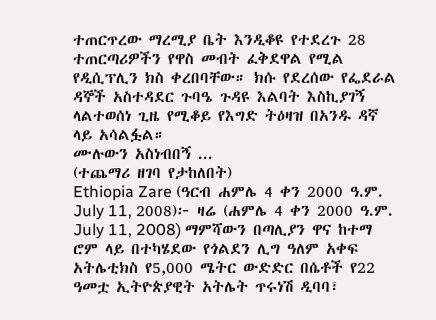ተጠርጥረው ማረሚያ ቤት እንዲቆዩ የተደረጉ 28 ተጠርጣሪዎችን የዋስ መብት ፈቅደዋል የሚል የዲሲፕሊን ክስ ቀረበባቸው። ክሱ የደረሰው የፌደራል ዳኞች አስተዳደር ጉባዔ ጉዳዩ እልባት እስኪያገኝ ላልተወሰነ ጊዜ የሚቆይ የእግድ ትዕዛዝ በአንዱ ዳኛ ላይ አሳልፏል።
ሙሉውን አስነብበኝ ...
(ተጨማሪ ዘገባ የታከለበት)
Ethiopia Zare (ዓርብ ሐምሌ 4 ቀን 2000 ዓ.ም. July 11, 2008)፦ ዛሬ (ሐምሌ 4 ቀን 2000 ዓ.ም. July 11, 2008) ማምሻውን በጣሊያን ዋና ከተማ ሮም ላይ በተካሄደው የጎልደን ሊግ ዓለም አቀፍ አትሌቲክስ የ5,000 ሜትር ውድድር በሴቶች የ22 ዓመቷ ኢትዮጵያዊት አትሌት ጥሩነሽ ዲባባ፣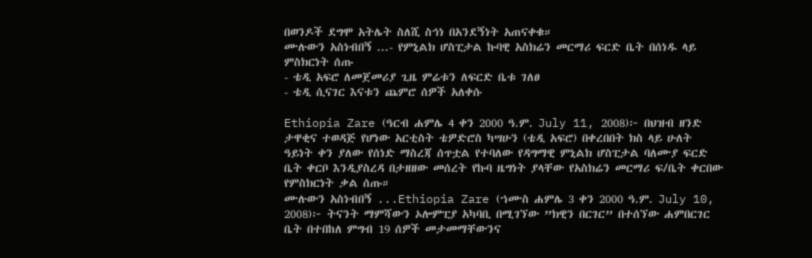በወንዶች ደግሞ አትሌት ስለሺ ስኅነ በአንደኝነት አጠናቀቁ።
ሙሉውን አስነብበኝ ...- የምኒልክ ሆስፒታል ኩባዊ አስክሬን መርማሪ ፍርድ ቤት በሰነዱ ላይ ምስክርነት ሰጡ
- ቴዲ አፍሮ ለመጀመሪያ ጊዜ ምሬቱን ለፍርድ ቤቱ ገለፀ
- ቴዲ ሲናገር እናቱን ጨምሮ ሰዎች አለቀሱ

Ethiopia Zare (ዓርብ ሐምሌ 4 ቀን 2000 ዓ.ም. July 11, 2008)፦ በህዝብ ዘንድ ታዋቂና ተወዳጅ የሆነው አርቲስት ቴዎድሮስ ካሣሁን (ቴዲ አፍሮ) በቀረበበት ክስ ላይ ሁለት ዓይነት ቀን ያለው የሰነድ ማስረጃ ሰጥቷል የተባለው የዳግማዊ ምኒልክ ሆስፒታል ባለሙያ ፍርድ ቤት ቀርቦ እንዲያስረዳ በታዘዘው መሰረት የኩባ ዜግነት ያላቸው የአስክሬን መርማሪ ፍ/ቤት ቀርበው የምስክርነት ቃል ሰጡ።
ሙሉውን አስነብበኝ ...Ethiopia Zare (ኀሙስ ሐምሌ 3 ቀን 2000 ዓ.ም. July 10, 2008)፦ ትናንት ማምሻውን ኦሎምፒያ አካባቢ በሚገኘው ”ክዊን በርገር” በተሰኘው ሐምበርገር ቤት በተበከለ ምግብ 19 ሰዎች መታመማቸውንና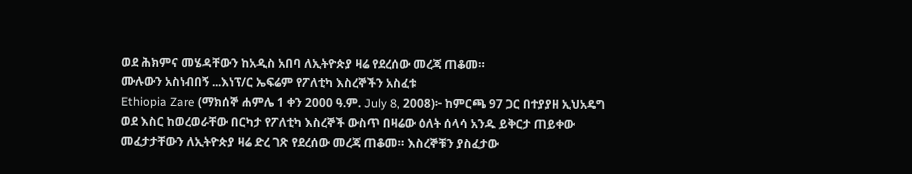ወደ ሕክምና መሄዳቸውን ከአዲስ አበባ ለኢትዮጵያ ዛሬ የደረሰው መረጃ ጠቆመ።
ሙሉውን አስነብበኝ ...እነፕ/ር ኤፍሬም የፖለቲካ እስረኞችን አስፈቱ
Ethiopia Zare (ማክሰኞ ሐምሌ 1 ቀን 2000 ዓ.ም. July 8, 2008)፦ ከምርጫ 97 ጋር በተያያዘ ኢህአዴግ ወደ እስር ከወረወራቸው በርካታ የፖለቲካ እስረኞች ውስጥ በዛሬው ዕለት ሰላሳ አንዱ ይቅርታ ጠይቀው መፈታታቸውን ለኢትዮጵያ ዛሬ ድረ ገጽ የደረሰው መረጃ ጠቆመ። እስረኞቹን ያስፈታው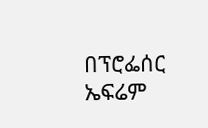በፕሮፌሰር ኤፍሬም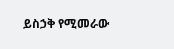ይስኃቅ የሚመራው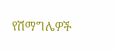የሽማግሌዎች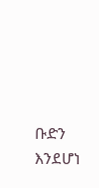ቡድን እንደሆነ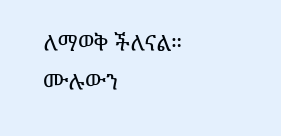ለማወቅ ችለናል።
ሙሉውን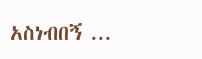አስነብበኝ ...